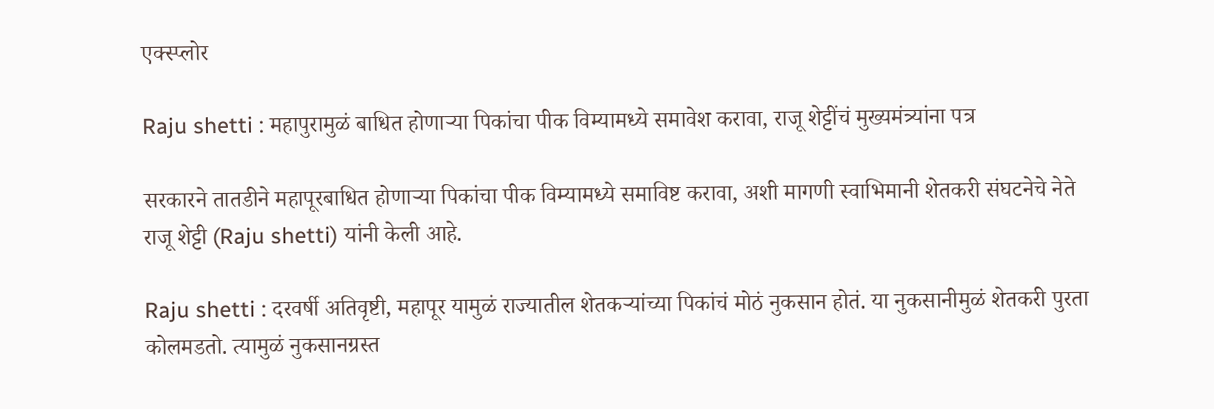एक्स्प्लोर

Raju shetti : महापुरामुळं बाधित होणाऱ्या पिकांचा पीक विम्यामध्ये समावेश करावा, राजू शेट्टींचं मुख्यमंत्र्यांना पत्र

सरकारने तातडीने महापूरबाधित होणाऱ्या पिकांचा पीक विम्यामध्ये समाविष्ट करावा, अशी मागणी स्वाभिमानी शेतकरी संघटनेचे नेते राजू शेट्टी (Raju shetti) यांनी केली आहे.

Raju shetti : दरवर्षी अतिवृष्टी, महापूर यामुळं राज्यातील शेतकऱ्यांच्या पिकांचं मोठं नुकसान होतं. या नुकसानीमुळं शेतकरी पुरता कोलमडतो. त्यामुळं नुकसानग्रस्त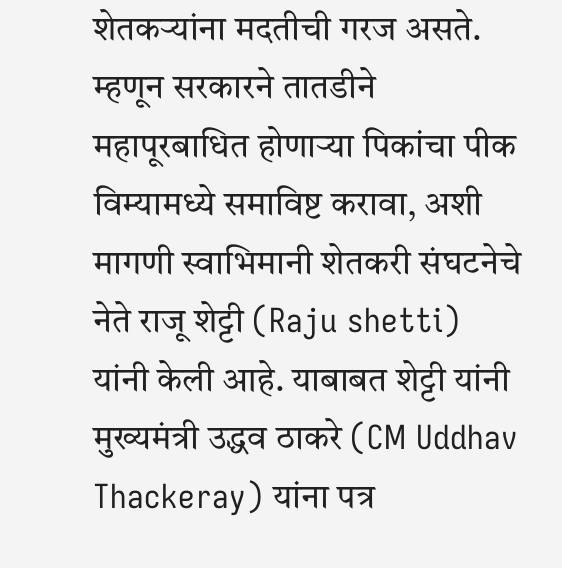शेतकऱ्यांना मदतीची गरज असते. म्हणून सरकारने तातडीने महापूरबाधित होणाऱ्या पिकांचा पीक विम्यामध्ये समाविष्ट करावा, अशी मागणी स्वाभिमानी शेतकरी संघटनेचे नेते राजू शेट्टी (Raju shetti) यांनी केली आहे. याबाबत शेट्टी यांनी मुख्यमंत्री उद्धव ठाकरे (CM Uddhav Thackeray) यांना पत्र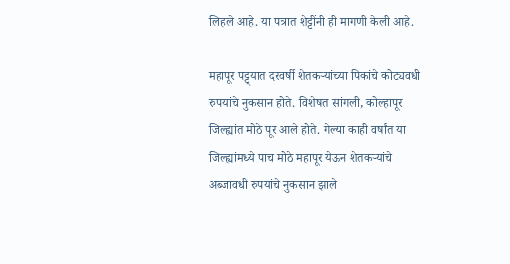लिहले आहे. या पत्रात शेट्टींनी ही मागणी केली आहे.

महापूर पट्ट्यात दरवर्षी शेतकऱ्यांच्या पिकांचे कोट्यवधी रुपयांचे नुकसान होते. विशेषत सांगली, कोल्हापूर जिल्ह्यांत मोठे पूर आले होते. गेल्या काही वर्षांत या जिल्ह्यांमध्ये पाच मोठे महापूर येऊन शेतकऱ्यांचे अब्जावधी रुपयांचे नुकसान झाले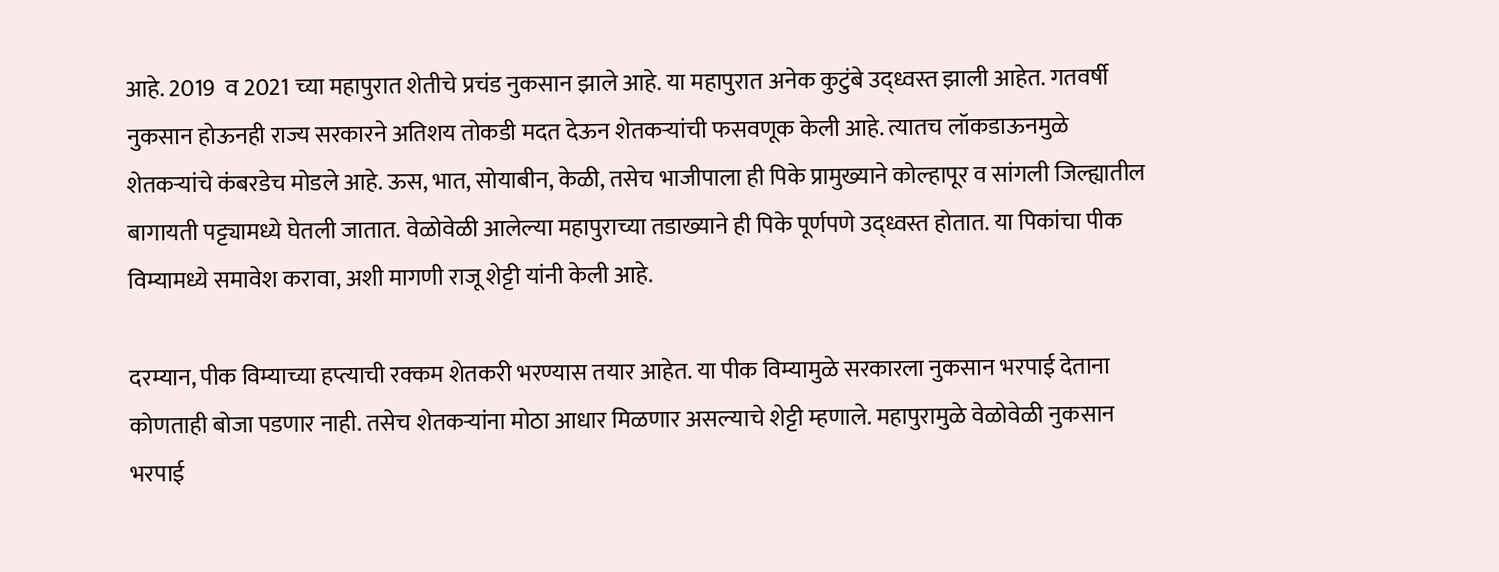आहे. 2019  व 2021 च्या महापुरात शेतीचे प्रचंड नुकसान झाले आहे. या महापुरात अनेक कुटुंबे उद्ध्वस्त झाली आहेत. गतवर्षी नुकसान होऊनही राज्य सरकारने अतिशय तोकडी मदत देऊन शेतकऱ्यांची फसवणूक केली आहे. त्यातच लॉकडाऊनमुळे शेतकऱ्यांचे कंबरडेच मोडले आहे. ऊस, भात, सोयाबीन, केळी, तसेच भाजीपाला ही पिके प्रामुख्याने कोल्हापूर व सांगली जिल्ह्यातील बागायती पट्ट्यामध्ये घेतली जातात. वेळोवेळी आलेल्या महापुराच्या तडाख्याने ही पिके पूर्णपणे उद्ध्वस्त होतात. या पिकांचा पीक विम्यामध्ये समावेश करावा, अशी मागणी राजू शेट्टी यांनी केली आहे.

दरम्यान, पीक विम्याच्या हप्त्याची रक्कम शेतकरी भरण्यास तयार आहेत. या पीक विम्यामुळे सरकारला नुकसान भरपाई देताना कोणताही बोजा पडणार नाही. तसेच शेतकऱ्यांना मोठा आधार मिळणार असल्याचे शेट्टी म्हणाले. महापुरामुळे वेळोवेळी नुकसान भरपाई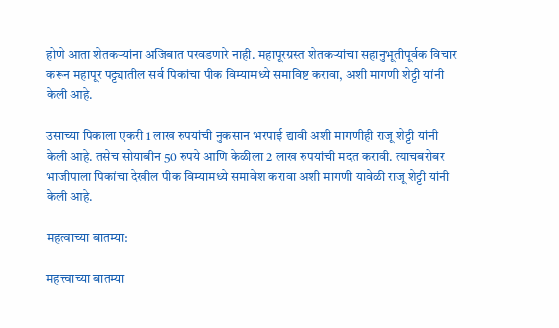होणे आता शेतकऱ्यांना अजिबात परवडणारे नाही. महापूरग्रस्त शेतकऱ्यांचा सहानुभूतीपूर्वक विचार करून महापूर पट्ट्यातील सर्व पिकांचा पीक विम्यामध्ये समाविष्ट करावा, अशी मागणी शेट्टी यांनी केली आहे.

उसाच्या पिकाला एकरी 1 लाख रुपयांची नुकसान भरपाई द्यावी अशी मागणीही राजू शेट्टी यांनी केली आहे. तसेच सोयाबीन 50 रुपये आणि केळीला 2 लाख रुपयांची मदत करावी. त्याचबरोबर भाजीपाला पिकांचा देखील पीक विम्यामध्ये समावेश करावा अशी मागणी यावेळी राजू शेट्टी यांनी केली आहे.

महत्वाच्या बातम्या:

महत्त्वाच्या बातम्या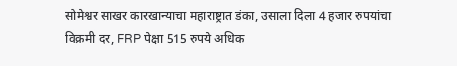सोमेश्वर साखर कारखान्याचा महाराष्ट्रात डंका, उसाला दिला 4 हजार रुपयांचा विक्रमी दर, FRP पेक्षा 515 रुपये अधिक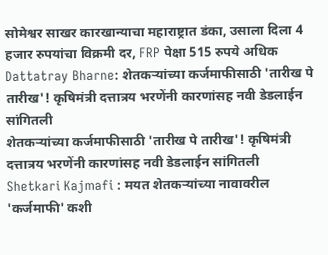सोमेश्वर साखर कारखान्याचा महाराष्ट्रात डंका, उसाला दिला 4 हजार रुपयांचा विक्रमी दर, FRP पेक्षा 515 रुपये अधिक
Dattatray Bharne: शेतकऱ्यांच्या कर्जमाफीसाठी 'तारीख पे तारीख'! कृषिमंत्री दत्तात्रय भरणेंनी कारणांसह नवी डेडलाईन सांगितली
शेतकऱ्यांच्या कर्जमाफीसाठी 'तारीख पे तारीख'! कृषिमंत्री दत्तात्रय भरणेंनी कारणांसह नवी डेडलाईन सांगितली
Shetkari Kajmafi : मयत शेतकऱ्यांच्या नावावरील 'कर्जमाफी' कशी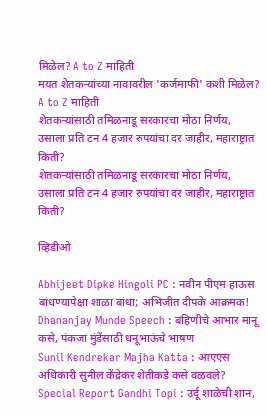मिळेल? A to Z माहिती
मयत शेतकऱ्यांच्या नावावरील 'कर्जमाफी' कशी मिळेल? A to Z माहिती
शेतकऱ्यांसाठी तमिळनाडू सरकारचा मोठा निर्णय, उसाला प्रति टन 4 हजार रुपयांचा दर जाहीर, महाराष्ट्रात किती?
शेतकऱ्यांसाठी तमिळनाडू सरकारचा मोठा निर्णय, उसाला प्रति टन 4 हजार रुपयांचा दर जाहीर, महाराष्ट्रात किती?

व्हिडीओ

Abhijeet Dipke Hingoli PC : नवीन पीएम हाऊस बांधण्यापेक्षा शाळा बांधा; अभिजीत दीपके आक्रमक!
Dhananjay Munde Speech : बहिणीचे आभार मानू कसे, पंकजा मुंडेंसाठी धनूभाऊंचे भाषण
Sunil Kendrekar Majha Katta : आएएस अधिकारी सुनील केंद्रेकर शेतीकडे कसे वळवले?
Special Report Gandhi Topi : उर्दू शाळेची शान,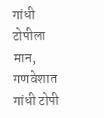गांधी टोपीला मान, गणवेशात गांधी टोपी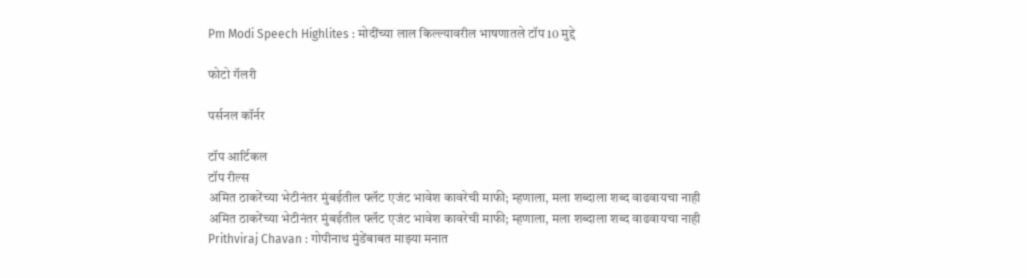Pm Modi Speech Highlites : मोदींच्या लाल किल्ल्यावरील भाषणातले टॉप 10 मुद्दे

फोटो गॅलरी

पर्सनल कॉर्नर

टॉप आर्टिकल
टॉप रील्स
अमित ठाकरेंच्या भेटीनंतर मुंबईतील फ्लॅट एजंट भावेश कावरेची माफी; म्हणाला, मला शब्दाला शब्द वाढवायचा नाही
अमित ठाकरेंच्या भेटीनंतर मुंबईतील फ्लॅट एजंट भावेश कावरेची माफी; म्हणाला, मला शब्दाला शब्द वाढवायचा नाही
Prithviraj Chavan : गोपीनाथ मुंडेंबाबत माझ्या मनात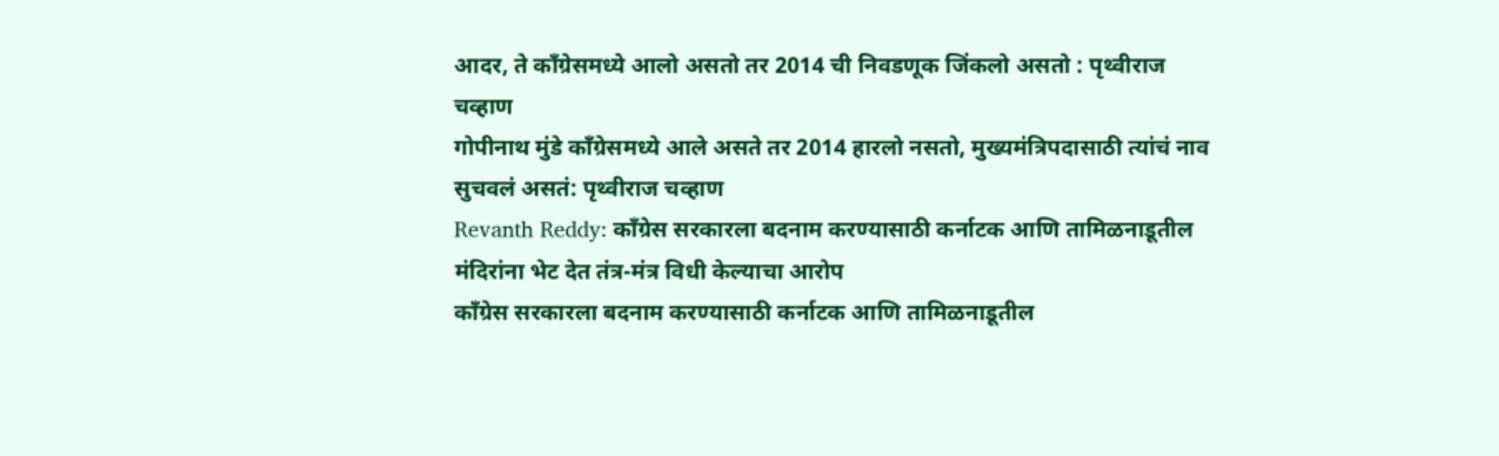आदर, ते काँग्रेसमध्ये आलो असतो तर 2014 ची निवडणूक जिंकलो असतो : पृथ्वीराज चव्हाण
गोपीनाथ मुंडे काँग्रेसमध्ये आले असते तर 2014 हारलो नसतो, मुख्यमंत्रिपदासाठी त्यांचं नाव सुचवलं असतं: पृथ्वीराज चव्हाण
Revanth Reddy: काँग्रेस सरकारला बदनाम करण्यासाठी कर्नाटक आणि तामिळनाडूतील मंदिरांना भेट देत तंत्र-मंत्र विधी केल्याचा आरोप
काँग्रेस सरकारला बदनाम करण्यासाठी कर्नाटक आणि तामिळनाडूतील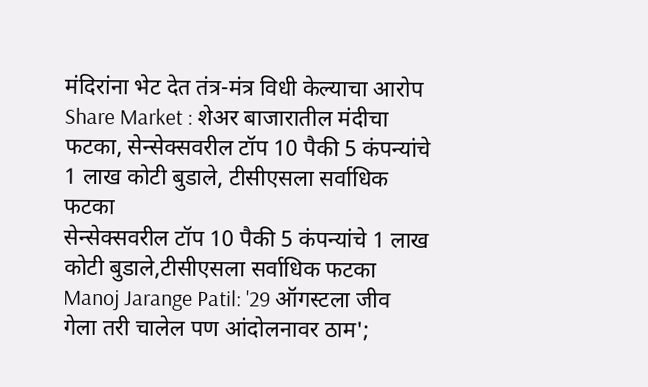मंदिरांना भेट देत तंत्र-मंत्र विधी केल्याचा आरोप
Share Market : शेअर बाजारातील मंदीचा फटका, सेन्सेक्सवरील टॉप 10 पैकी 5 कंपन्यांचे 1 लाख कोटी बुडाले, टीसीएसला सर्वाधिक फटका
सेन्सेक्सवरील टॉप 10 पैकी 5 कंपन्यांचे 1 लाख कोटी बुडाले,टीसीएसला सर्वाधिक फटका
Manoj Jarange Patil: '29 ऑगस्टला जीव गेला तरी चालेल पण आंदोलनावर ठाम';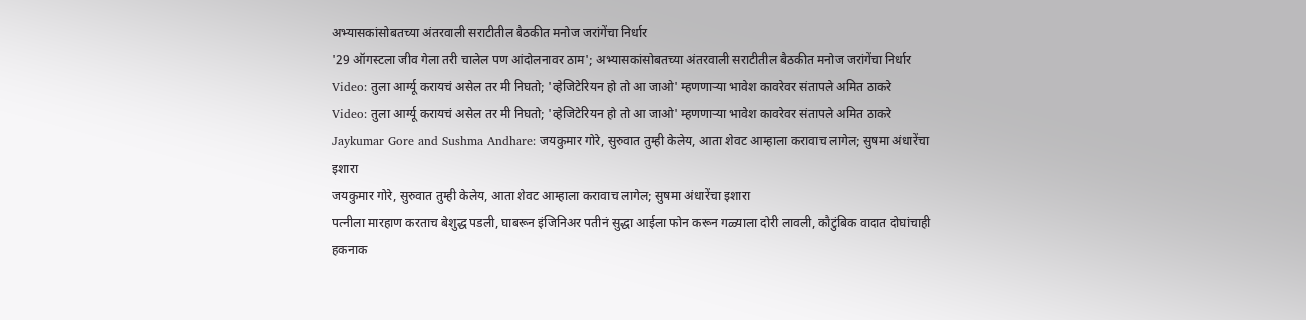अभ्यासकांसोबतच्या अंतरवाली सराटीतील बैठकीत मनोज जरांगेंचा निर्धार
'29 ऑगस्टला जीव गेला तरी चालेल पण आंदोलनावर ठाम'; अभ्यासकांसोबतच्या अंतरवाली सराटीतील बैठकीत मनोज जरांगेंचा निर्धार
Video: तुला आर्ग्यू करायचं असेल तर मी निघतो; 'व्हेजिटेरियन हो तो आ जाओ' म्हणणाऱ्या भावेश कावरेवर संतापले अमित ठाकरे
Video: तुला आर्ग्यू करायचं असेल तर मी निघतो; 'व्हेजिटेरियन हो तो आ जाओ' म्हणणाऱ्या भावेश कावरेवर संतापले अमित ठाकरे
Jaykumar Gore and Sushma Andhare: जयकुमार गोरे, सुरुवात तुम्ही केलेय, आता शेवट आम्हाला करावाच लागेल; सुषमा अंधारेंचा इशारा
जयकुमार गोरे, सुरुवात तुम्ही केलेय, आता शेवट आम्हाला करावाच लागेल; सुषमा अंधारेंचा इशारा
पत्नीला मारहाण करताच बेशुद्ध पडली, घाबरून इंजिनिअर पतीनं सुद्धा आईला फोन करून गळ्याला दोरी लावली, कौटुंबिक वादात दोघांचाही हकनाक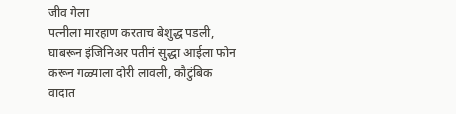जीव गेला
पत्नीला मारहाण करताच बेशुद्ध पडली, घाबरून इंजिनिअर पतीनं सुद्धा आईला फोन करून गळ्याला दोरी लावली, कौटुंबिक वादात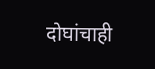दोघांचाही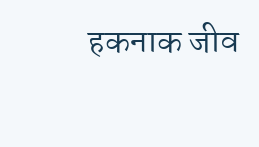हकनाक जीव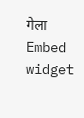गेला
Embed widget